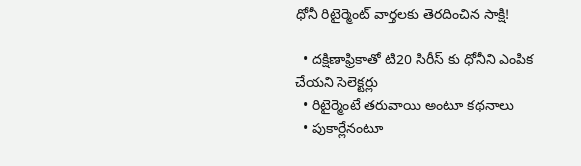ధోనీ రిటైర్మెంట్ వార్తలకు తెరదించిన సాక్షి!

  • దక్షిణాఫ్రికాతో టి20 సిరీస్ కు ధోనీని ఎంపిక చేయని సెలెక్టర్లు
  • రిటైర్మెంటే తరువాయి అంటూ కథనాలు
  • పుకార్లేనంటూ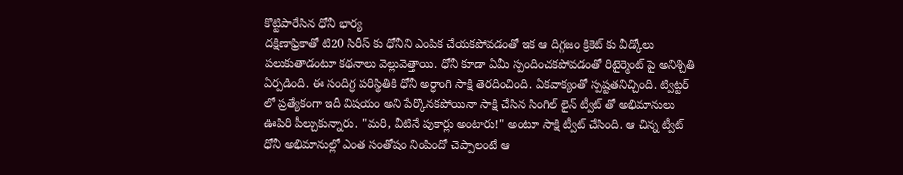కొట్టిపారేసిన ధోనీ భార్య
దక్షిణాఫ్రికాతో టి20 సిరీస్ కు ధోనీని ఎంపిక చేయకపోవడంతో ఇక ఆ దిగ్గజం క్రికెట్ కు వీడ్కోలు పలుకుతాడంటూ కథనాలు వెల్లువెత్తాయి. ధోనీ కూడా ఏమీ స్పందించకపోవడంతో రిటైర్మెంట్ పై అనిశ్చితి ఏర్పడింది. ఈ సందిగ్ధ పరిస్థితికి ధోనీ అర్ధాంగి సాక్షి తెరదించింది. ఏకవాక్యంతో స్పష్టతనిచ్చింది. ట్విట్టర్ లో ప్రత్యేకంగా ఇదీ విషయం అని పేర్కొనకపోయినా సాక్షి చేసిన సింగిల్ లైన్ ట్వీట్ తో అభిమానులు ఊపిరి పీల్చుకున్నారు. "మరి, వీటినే పుకార్లు అంటారు!" అంటూ సాక్షి ట్వీట్ చేసింది. ఆ చిన్న ట్వీట్ ధోనీ అభిమానుల్లో ఎంత సంతోషం నింపిందో చెప్పాలంటే ఆ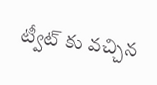ట్వీట్ కు వచ్చిన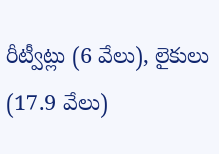రీట్వీట్లు (6 వేలు), లైకులు (17.9 వేలు)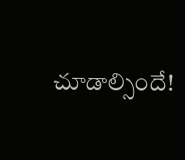చూడాల్సిందే!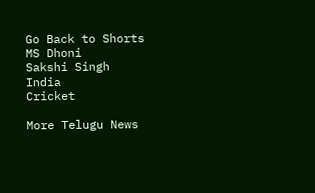Go Back to Shorts
MS Dhoni
Sakshi Singh
India
Cricket

More Telugu News